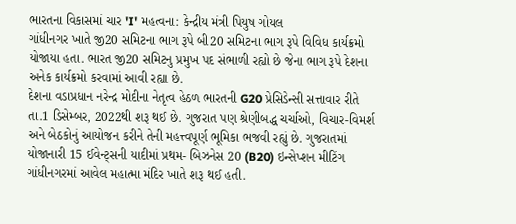ભારતના વિકાસમાં ચાર 'I' મહત્વના: કેન્દ્રીય મંત્રી પિયુષ ગોયલ
ગાંધીનગર ખાતે જી20 સમિટના ભાગ રૂપે બી20 સમિટના ભાગ રૂપે વિવિધ કાર્યક્રમો યોજાયા હતા. ભારત જી20 સમિટનુ પ્રમુખ પદ સંભાળી રહ્યો છે જેના ભાગ રૂપે દેશના અનેક કાર્યક્રમો કરવામાં આવી રહ્યા છે.
દેશના વડાપ્રધાન નરેન્દ્ર મોદીના નેતૃત્વ હેઠળ ભારતની G20 પ્રેસિડેન્સી સત્તાવાર રીતે તા.1 ડિસેમ્બર, 2022થી શરૂ થઈ છે. ગુજરાત પણ શ્રેણીબદ્ધ ચર્ચાઓ, વિચાર-વિમર્શ અને બેઠકોનું આયોજન કરીને તેની મહત્ત્વપૂર્ણ ભૂમિકા ભજવી રહ્યું છે. ગુજરાતમાં યોજાનારી 15 ઈવેન્ટ્સની યાદીમાં પ્રથમ- બિઝનેસ 20 (B20) ઇન્સેપ્શન મીટિંગ ગાંધીનગરમાં આવેલ મહાત્મા મંદિર ખાતે શરૂ થઈ હતી.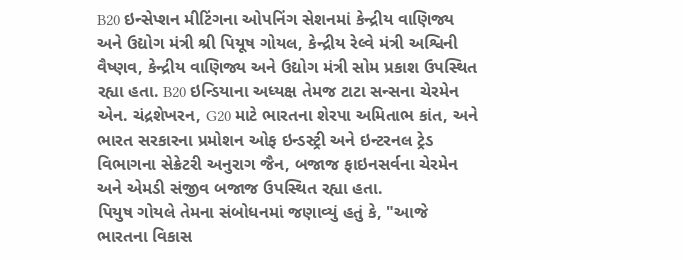B20 ઇન્સેપ્શન મીટિંગના ઓપનિંગ સેશનમાં કેન્દ્રીય વાણિજ્ય અને ઉદ્યોગ મંત્રી શ્રી પિયૂષ ગોયલ, કેન્દ્રીય રેલ્વે મંત્રી અશ્વિની વૈષ્ણવ, કેન્દ્રીય વાણિજ્ય અને ઉદ્યોગ મંત્રી સોમ પ્રકાશ ઉપસ્થિત રહ્યા હતા. B20 ઇન્ડિયાના અધ્યક્ષ તેમજ ટાટા સન્સના ચેરમેન એન. ચંદ્રશેખરન, G20 માટે ભારતના શેરપા અમિતાભ કાંત, અને ભારત સરકારના પ્રમોશન ઓફ ઇન્ડસ્ટ્રી અને ઇન્ટરનલ ટ્રેડ વિભાગના સેક્રેટરી અનુરાગ જૈન, બજાજ ફાઇનસર્વના ચેરમેન અને એમડી સંજીવ બજાજ ઉપસ્થિત રહ્યા હતા.
પિયુષ ગોયલે તેમના સંબોધનમાં જણાવ્યું હતું કે, "આજે ભારતના વિકાસ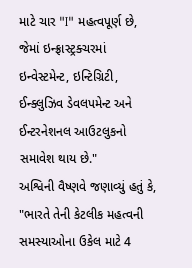માટે ચાર "I" મહત્વપૂર્ણ છે, જેમાં ઇન્ફ્રાસ્ટ્રક્ચરમાં ઇન્વેસ્ટમેન્ટ, ઇન્ટિગ્રિટી, ઈન્ક્લુઝિવ ડેવલપમેન્ટ અને ઈન્ટરનેશનલ આઉટલુકનો સમાવેશ થાય છે."
અશ્વિની વૈષ્ણવે જણાવ્યું હતું કે, "ભારતે તેની કેટલીક મહત્વની સમસ્યાઓના ઉકેલ માટે 4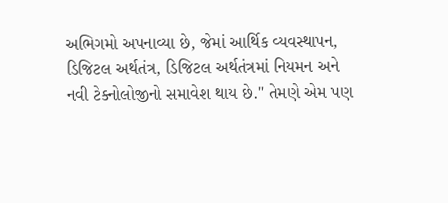અભિગમો અપનાવ્યા છે, જેમાં આર્થિક વ્યવસ્થાપન, ડિજિટલ અર્થતંત્ર, ડિજિટલ અર્થતંત્રમાં નિયમન અને નવી ટેક્નોલોજીનો સમાવેશ થાય છે." તેમણે એમ પણ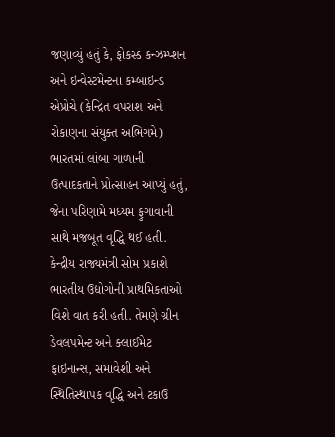જણાવ્યું હતું કે, ફોકસ્ડ કન્ઝમ્પ્શન અને ઇન્વેસ્ટમેન્ટના કમ્બાઇન્ડ એપ્રોચે (કેન્દ્રિત વપરાશ અને રોકાણના સંયુક્ત અભિગમે) ભારતમાં લાંબા ગાળાની ઉત્પાદકતાને પ્રોત્સાહન આપ્યું હતું, જેના પરિણામે મધ્યમ ફુગાવાની સાથે મજબૂત વૃદ્ધિ થઈ હતી.
કેન્દ્રીય રાજ્યમંત્રી સોમ પ્રકાશે ભારતીય ઉદ્યોગોની પ્રાથમિકતાઓ વિશે વાત કરી હતી. તેમણે ગ્રીન ડેવલપમેન્ટ અને ક્લાઈમેટ ફાઇનાન્સ, સમાવેશી અને સ્થિતિસ્થાપક વૃદ્ધિ અને ટકાઉ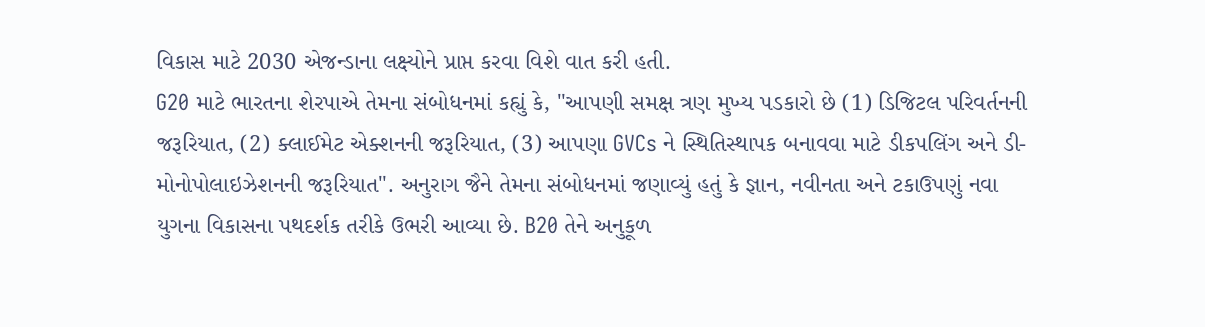વિકાસ માટે 2030 એજન્ડાના લક્ષ્યોને પ્રાપ્ત કરવા વિશે વાત કરી હતી.
G20 માટે ભારતના શેરપાએ તેમના સંબોધનમાં કહ્યું કે, "આપણી સમક્ષ ત્રણ મુખ્ય પડકારો છે (1) ડિજિટલ પરિવર્તનની જરૂરિયાત, (2) ક્લાઈમેટ એક્શનની જરૂરિયાત, (3) આપણા GVCs ને સ્થિતિસ્થાપક બનાવવા માટે ડીકપલિંગ અને ડી-મોનોપોલાઇઝેશનની જરૂરિયાત". અનુરાગ જૈને તેમના સંબોધનમાં જણાવ્યું હતું કે જ્ઞાન, નવીનતા અને ટકાઉપણું નવા યુગના વિકાસના પથદર્શક તરીકે ઉભરી આવ્યા છે. B20 તેને અનુકૂળ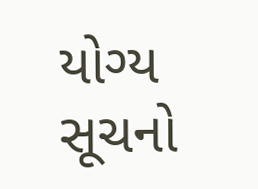યોગ્ય સૂચનો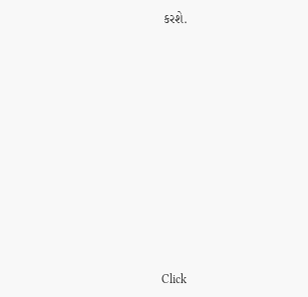કરશે.












Click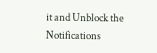it and Unblock the Notifications